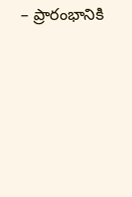– ప్రారంభానికి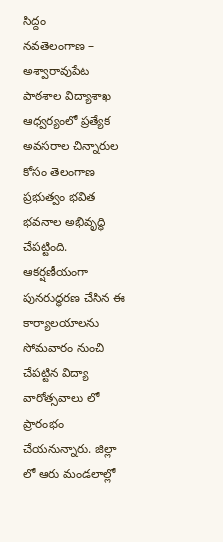సిద్దం
నవతెలంగాణ – అశ్వారావుపేట
పాఠశాల విద్యాశాఖ ఆధ్వర్యంలో ప్రత్యేక అవసరాల చిన్నారుల కోసం తెలంగాణ ప్రభుత్వం భవిత భవనాల అభివృద్ధి చేపట్టింది. ఆకర్షణీయంగా పునరుద్ధరణ చేసిన ఈ కార్యాలయాలను సోమవారం నుంచి చేపట్టిన విద్యా వారోత్సవాలు లో ప్రారంభం చేయనున్నారు. జిల్లా లో ఆరు మండలాల్లో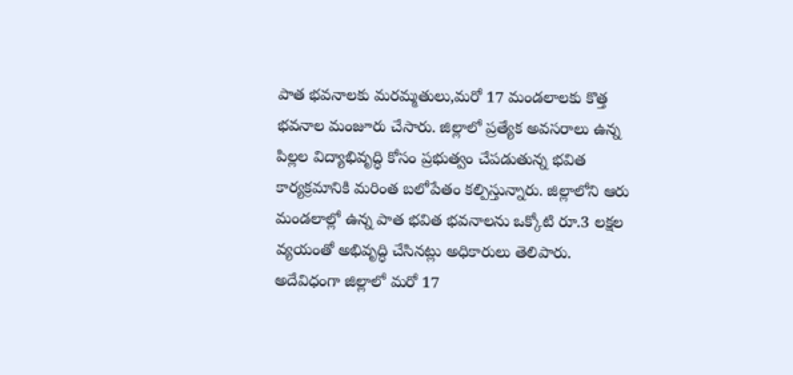పాత భవనాలకు మరమ్మతులు,మరో 17 మండలాలకు కొత్త భవనాల మంజూరు చేసారు. జిల్లాలో ప్రత్యేక అవసరాలు ఉన్న పిల్లల విద్యాభివృద్ధి కోసం ప్రభుత్వం చేపడుతున్న భవిత కార్యక్రమానికి మరింత బలోపేతం కల్పిస్తున్నారు. జిల్లాలోని ఆరు మండలాల్లో ఉన్న పాత భవిత భవనాలను ఒక్కోటి రూ.3 లక్షల వ్యయంతో అభివృద్ధి చేసినట్లు అధికారులు తెలిపారు.
అదేవిధంగా జిల్లాలో మరో 17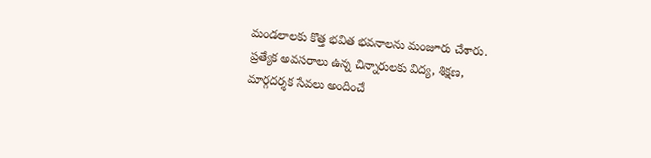మండలాలకు కొత్త భవిత భవనాలను మంజూరు చేశారు. ప్రత్యేక అవసరాలు ఉన్న చిన్నారులకు విద్య, శిక్షణ, మార్గదర్శక సేవలు అందించే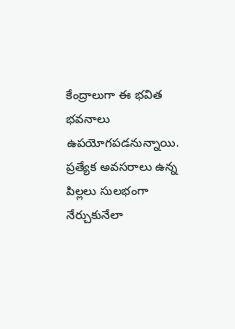కేంద్రాలుగా ఈ భవిత భవనాలు ఉపయోగపడనున్నాయి. ప్రత్యేక అవసరాలు ఉన్న పిల్లలు సులభంగా నేర్చుకునేలా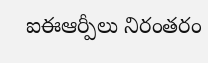ఐఈఆర్పీలు నిరంతరం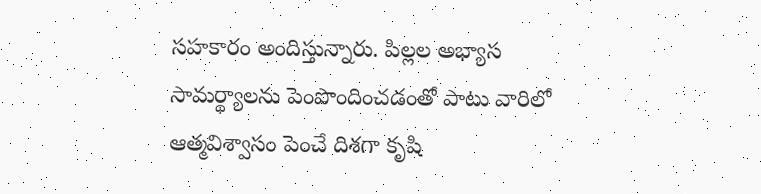సహకారం అందిస్తున్నారు. పిల్లల అభ్యాస సామర్థ్యాలను పెంపొందించడంతో పాటు వారిలో ఆత్మవిశ్వాసం పెంచే దిశగా కృషి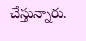చేస్తున్నారు.